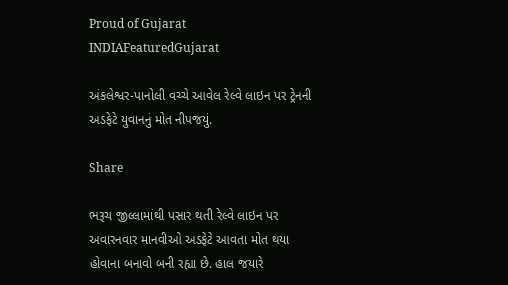Proud of Gujarat
INDIAFeaturedGujarat

અંકલેશ્વર-પાનોલી વચ્ચે આવેલ રેલ્વે લાઇન પર ટ્રેનની અડફેટે યુવાનનું મોત નીપજયું.

Share

ભરૂચ જીલ્લામાંથી પસાર થતી રેલ્વે લાઇન પર અવારનવાર માનવીઓ અડફેટે આવતા મોત થયા હોવાના બનાવો બની રહ્યા છે. હાલ જયારે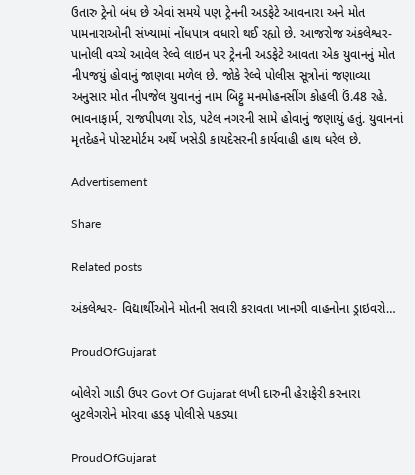ઉતારુ ટ્રેનો બંધ છે એવાં સમયે પણ ટ્રેનની અડફેટે આવનારા અને મોત પામનારાઓની સંખ્યામાં નોંધપાત્ર વધારો થઈ રહ્યો છે. આજરોજ અંકલેશ્વર-પાનોલી વચ્ચે આવેલ રેલ્વે લાઇન પર ટ્રેનની અડફેટે આવતા એક યુવાનનું મોત નીપજયું હોવાનું જાણવા મળેલ છે. જોકે રેલ્વે પોલીસ સૂત્રોનાં જણાવ્યા અનુસાર મોત નીપજેલ યુવાનનું નામ બિટ્ટુ મનમોહનસીંગ કોહલી ઉં.48 રહે. ભાવનાફાર્મ, રાજપીપળા રોડ, પટેલ નગરની સામે હોવાનું જણાયું હતું. યુવાનનાં મૃતદેહને પોસ્ટમોર્ટમ અર્થે ખસેડી કાયદેસરની કાર્યવાહી હાથ ધરેલ છે.

Advertisement

Share

Related posts

અંકલેશ્વર- વિદ્યાર્થીઓને મોતની સવારી કરાવતા ખાનગી વાહનોના ડ્રાઇવરો…

ProudOfGujarat

બોલેરો ગાડી ઉપર Govt Of Gujarat લખી દારુની હેરાફેરી કરનારા બુટલેગરોને મોરવા હડફ પોલીસે પકડ્યા

ProudOfGujarat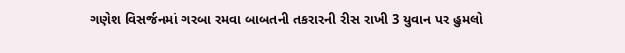ગણેશ વિસર્જનમાં ગરબા રમવા બાબતની તકરારની રીસ રાખી 3 યુવાન પર હુમલો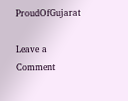ProudOfGujarat

Leave a Comment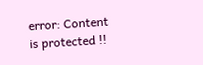error: Content is protected !!